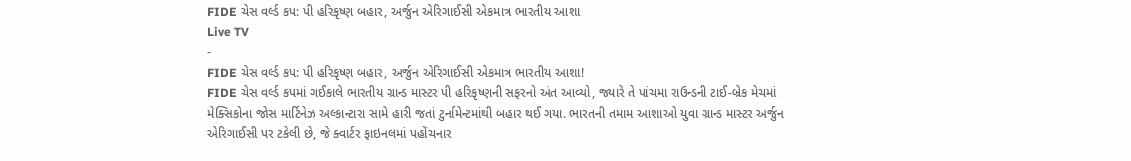FIDE ચેસ વર્લ્ડ કપ: પી હરિકૃષ્ણ બહાર, અર્જુન એરિગાઈસી એકમાત્ર ભારતીય આશા
Live TV
-
FIDE ચેસ વર્લ્ડ કપ: પી હરિકૃષ્ણ બહાર, અર્જુન એરિગાઈસી એકમાત્ર ભારતીય આશા!
FIDE ચેસ વર્લ્ડ કપમાં ગઈકાલે ભારતીય ગ્રાન્ડ માસ્ટર પી હરિકૃષ્ણની સફરનો અંત આવ્યો, જ્યારે તે પાંચમા રાઉન્ડની ટાઈ-બ્રેક મેચમાં મેક્સિકોના જોસ માર્ટિનેઝ અલ્કાન્ટારા સામે હારી જતાં ટુર્નામેન્ટમાંથી બહાર થઈ ગયા. ભારતની તમામ આશાઓ યુવા ગ્રાન્ડ માસ્ટર અર્જુન એરિગાઈસી પર ટકેલી છે, જે ક્વાર્ટર ફાઇનલમાં પહોંચનાર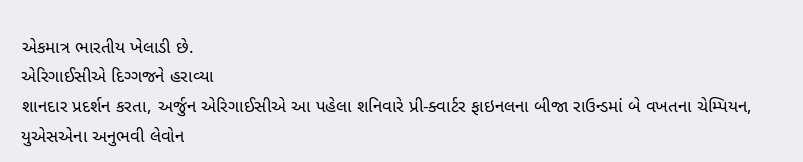એકમાત્ર ભારતીય ખેલાડી છે.
એરિગાઈસીએ દિગ્ગજને હરાવ્યા
શાનદાર પ્રદર્શન કરતા, અર્જુન એરિગાઈસીએ આ પહેલા શનિવારે પ્રી-ક્વાર્ટર ફાઇનલના બીજા રાઉન્ડમાં બે વખતના ચેમ્પિયન, યુએસએના અનુભવી લેવોન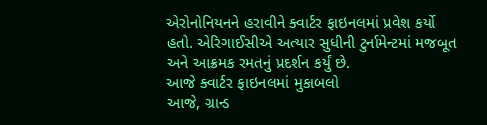એરોનોનિયનને હરાવીને ક્વાર્ટર ફાઇનલમાં પ્રવેશ કર્યો હતો. એરિગાઈસીએ અત્યાર સુધીની ટુર્નામેન્ટમાં મજબૂત અને આક્રમક રમતનું પ્રદર્શન કર્યું છે.
આજે ક્વાર્ટર ફાઇનલમાં મુકાબલો
આજે, ગ્રાન્ડ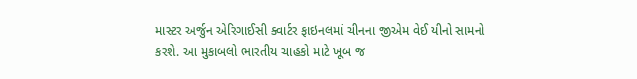માસ્ટર અર્જુન એરિગાઈસી ક્વાર્ટર ફાઇનલમાં ચીનના જીએમ વેઈ યીનો સામનો કરશે. આ મુકાબલો ભારતીય ચાહકો માટે ખૂબ જ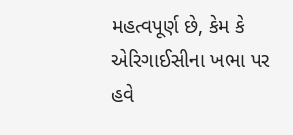મહત્વપૂર્ણ છે, કેમ કે એરિગાઈસીના ખભા પર હવે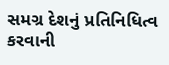સમગ્ર દેશનું પ્રતિનિધિત્વ કરવાની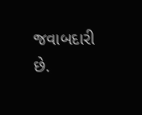જવાબદારી છે.